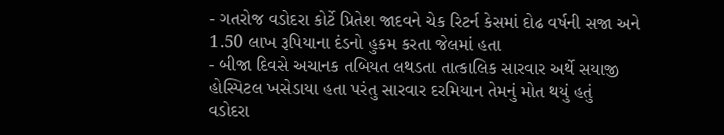- ગતરોજ વડોદરા કોર્ટે પ્રિતેશ જાદવને ચેક રિટર્ન કેસમાં દોઢ વર્ષની સજા અને 1.50 લાખ રૂપિયાના દંડનો હુકમ કરતા જેલમાં હતા
- બીજા દિવસે અચાનક તબિયત લથડતા તાત્કાલિક સારવાર અર્થે સયાજી હોસ્પિટલ ખસેડાયા હતા પરંતુ સારવાર દરમિયાન તેમનું મોત થયું હતું
વડોદરા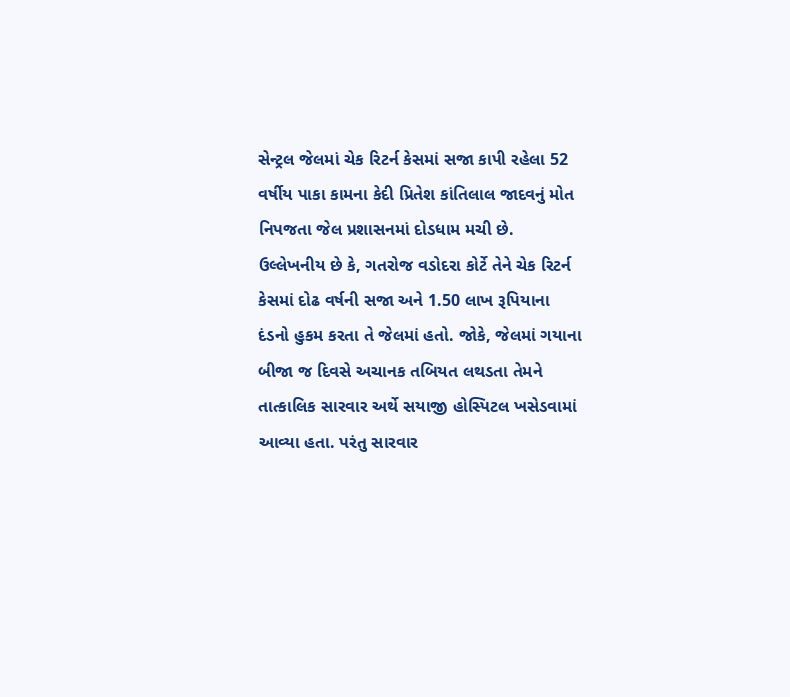સેન્ટ્રલ જેલમાં ચેક રિટર્ન કેસમાં સજા કાપી રહેલા 52 વર્ષીય પાકા કામના કેદી પ્રિતેશ કાંતિલાલ જાદવનું મોત નિપજતા જેલ પ્રશાસનમાં દોડધામ મચી છે. ઉલ્લેખનીય છે કે, ગતરોજ વડોદરા કોર્ટે તેને ચેક રિટર્ન કેસમાં દોઢ વર્ષની સજા અને 1.50 લાખ રૂપિયાના દંડનો હુકમ કરતા તે જેલમાં હતો. જોકે, જેલમાં ગયાના બીજા જ દિવસે અચાનક તબિયત લથડતા તેમને તાત્કાલિક સારવાર અર્થે સયાજી હોસ્પિટલ ખસેડવામાં આવ્યા હતા. પરંતુ સારવાર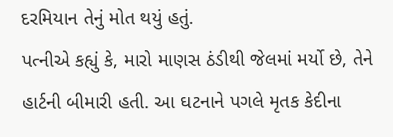દરમિયાન તેનું મોત થયું હતું.
પત્નીએ કહ્યું કે, મારો માણસ ઠંડીથી જેલમાં મર્યો છે, તેને હાર્ટની બીમારી હતી. આ ઘટનાને પગલે મૃતક કેદીના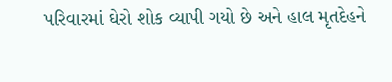પરિવારમાં ઘેરો શોક વ્યાપી ગયો છે અને હાલ મૃતદેહને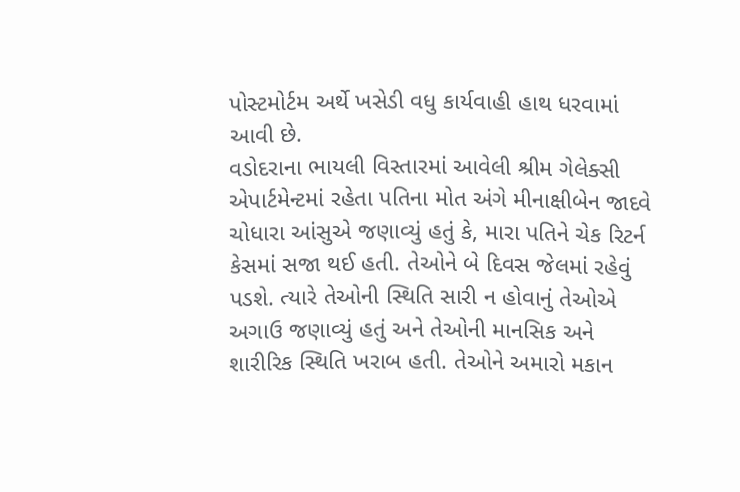પોસ્ટમોર્ટમ અર્થે ખસેડી વધુ કાર્યવાહી હાથ ધરવામાં આવી છે.
વડોદરાના ભાયલી વિસ્તારમાં આવેલી શ્રીમ ગેલેક્સી એપાર્ટમેન્ટમાં રહેતા પતિના મોત અંગે મીનાક્ષીબેન જાદવે ચોધારા આંસુએ જણાવ્યું હતું કે, મારા પતિને ચેક રિટર્ન કેસમાં સજા થઈ હતી. તેઓને બે દિવસ જેલમાં રહેવું પડશે. ત્યારે તેઓની સ્થિતિ સારી ન હોવાનું તેઓએ અગાઉ જણાવ્યું હતું અને તેઓની માનસિક અને શારીરિક સ્થિતિ ખરાબ હતી. તેઓને અમારો મકાન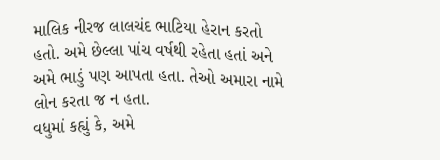માલિક નીરજ લાલચંદ ભાટિયા હેરાન કરતો હતો. અમે છેલ્લા પાંચ વર્ષથી રહેતા હતાં અને અમે ભાડું પણ આપતા હતા. તેઓ અમારા નામે લોન કરતા જ ન હતા.
વધુમાં કહ્યું કે, અમે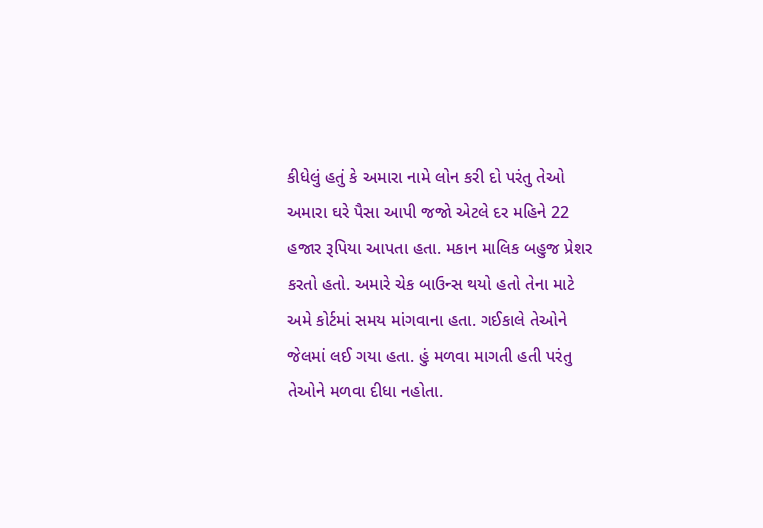કીધેલું હતું કે અમારા નામે લોન કરી દો પરંતુ તેઓ અમારા ઘરે પૈસા આપી જજો એટલે દર મહિને 22 હજાર રૂપિયા આપતા હતા. મકાન માલિક બહુજ પ્રેશર કરતો હતો. અમારે ચેક બાઉન્સ થયો હતો તેના માટે અમે કોર્ટમાં સમય માંગવાના હતા. ગઈકાલે તેઓને જેલમાં લઈ ગયા હતા. હું મળવા માગતી હતી પરંતુ તેઓને મળવા દીધા નહોતા.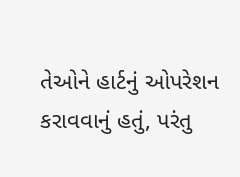તેઓને હાર્ટનું ઓપરેશન કરાવવાનું હતું, પરંતુ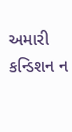અમારી કન્ડિશન ન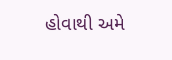હોવાથી અમે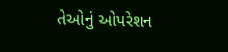તેઓનું ઓપરેશન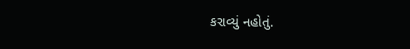કરાવ્યું નહોતું.